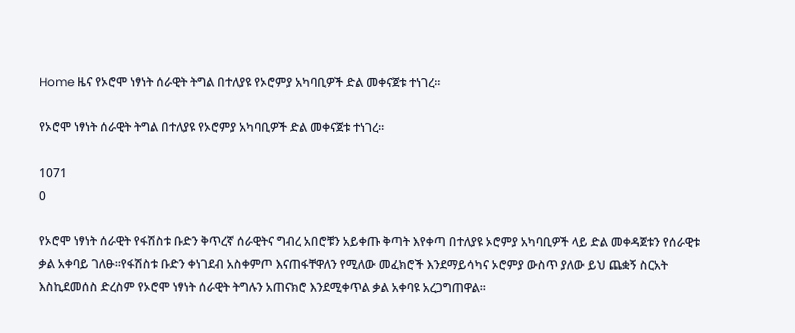Home ዜና የኦሮሞ ነፃነት ሰራዊት ትግል በተለያዩ የኦሮምያ አካባቢዎች ድል መቀናጀቱ ተነገረ፡፡

የኦሮሞ ነፃነት ሰራዊት ትግል በተለያዩ የኦሮምያ አካባቢዎች ድል መቀናጀቱ ተነገረ፡፡

1071
0

የኦሮሞ ነፃነት ሰራዊት የፋሽስቱ ቡድን ቅጥረኛ ሰራዊትና ግብረ አበሮቹን አይቀጡ ቅጣት እየቀጣ በተለያዩ ኦሮምያ አካባቢዎች ላይ ድል መቀዳጀቱን የሰራዊቱ ቃል አቀባይ ገለፁ፡፡የፋሽስቱ ቡድን ቀነገደብ አስቀምጦ እናጠፋቸዋለን የሚለው መፈክሮች እንደማይሳካና ኦሮምያ ውስጥ ያለው ይህ ጨቋኝ ስርአት እስኪደመሰስ ድረስም የኦሮሞ ነፃነት ሰራዊት ትግሉን አጠናክሮ እንደሚቀጥል ቃል አቀባዩ አረጋግጠዋል፡፡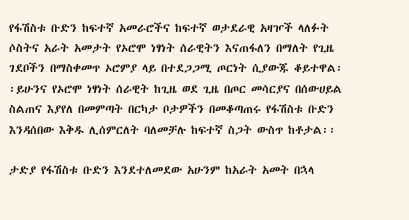የፋሽስቱ ቡድን ከፍተኛ አመራሮችና ከፍተኛ ወታደራዊ አዛዦች ላለፉት ሶስትና አራት አመታት የኦሮሞ ነፃነት ሰራዊትን እናጠፋለን በማለት የጊዜ ገደቦችን በማስቀመጥ ኦሮምያ ላይ በተደጋጋሚ ጦርነት ሲያውጁ ቆይተዋል፡፡ይሁንና የኦሮሞ ነፃነት ሰራዊት ከጊዜ ወደ ጊዜ በጦር መሳርያና በሰውሀይል ስልጠና እያየለ በመምጣት በርካታ ቦታዎችን በመቆጣጠሩ የፋሽስቱ ቡድን እንዳሰበው እቅዱ ሊሰምርለት ባለመቻሉ ከፍተኛ ስጋት ውስጥ ከቶታል፡፡

ታድያ የፋሽስቱ ቡድን እንደተለመደው አሁንም ከአራት አመት በኋላ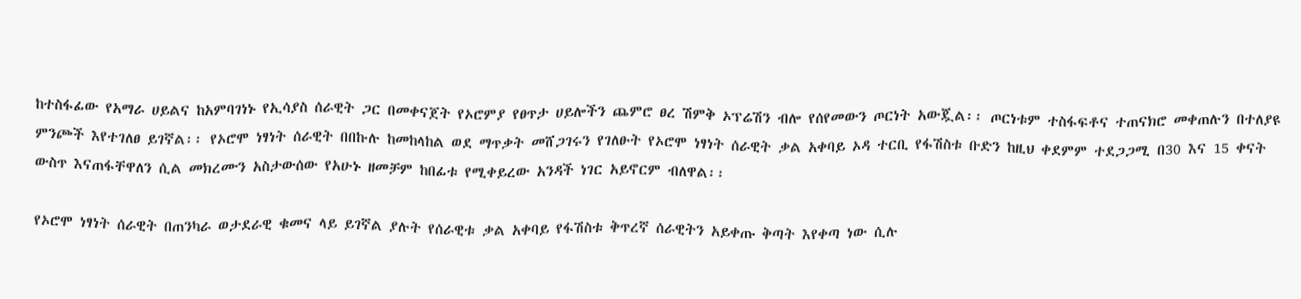ከተስፋፊው የአማራ ሀይልና ከአምባገነኑ የኢሳያስ ሰራዊት ጋር በመቀናጀት የኦሮምያ የፀጥታ ሀይሎችን ጨምሮ ፀረ ሽምቅ ኦፕሬሽን ብሎ የሰየመውን ጦርነት አውጇል፡፡ ጦርነቱም ተስፋፍቶና ተጠናክሮ መቀጠሉን በተለያዩ ምንጮች እየተገለፀ ይገኛል፡፡ የኦሮሞ ነፃነት ሰራዊት በበኩሉ ከመከላከል ወደ ማጥቃት መሸጋገሩን የገለፁት የኦሮሞ ነፃነት ሰራዊት ቃል አቀባይ ኦዳ ተርቢ የፋሽስቱ ቡድን ከዚህ ቀደምም ተደጋጋሚ በ30 እና 15 ቀናት ውስጥ እናጠፋቸዋለን ሲል መክረሙን አስታውሰው የአሁኑ ዘመቻም ከበፊቱ የሚቀይረው አንዳች ነገር አይኖርም ብለዋል፡፡

የኦሮሞ ነፃነት ሰራዊት በጠንካራ ወታደራዊ ቁመና ላይ ይገኛል ያሉት የሰራዊቱ ቃል አቀባይ የፋሽስቱ ቅጥረኛ ሰራዊትን አይቀጡ ቅጣት እየቀጣ ነው ሲሉ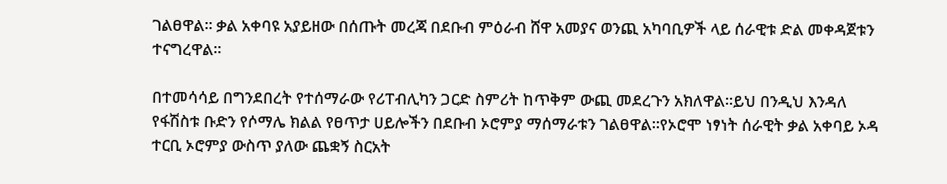ገልፀዋል፡፡ ቃል አቀባዩ አያይዘው በሰጡት መረጃ በደቡብ ምዕራብ ሸዋ አመያና ወንጪ አካባቢዎች ላይ ሰራዊቱ ድል መቀዳጀቱን ተናግረዋል፡፡

በተመሳሳይ በግንደበረት የተሰማራው የሪፐብሊካን ጋርድ ስምሪት ከጥቅም ውጪ መደረጉን አክለዋል፡፡ይህ በንዲህ እንዳለ የፋሽስቱ ቡድን የሶማሌ ክልል የፀጥታ ሀይሎችን በደቡብ ኦሮምያ ማሰማራቱን ገልፀዋል፡፡የኦሮሞ ነፃነት ሰራዊት ቃል አቀባይ ኦዳ ተርቢ ኦሮምያ ውስጥ ያለው ጨቋኝ ስርአት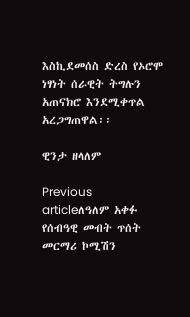እስኪደመሰስ ድረስ የኦሮሞ ነፃነት ሰራዊት ትግሉን አጠናክሮ እንደሚቀጥል አረጋግጠዋል፡፡

ዊንታ ዘላለም

Previous articleለዓለም አቀፉ የሰብዓዊ መብት ጥሰት መርማሪ ኮሚሽን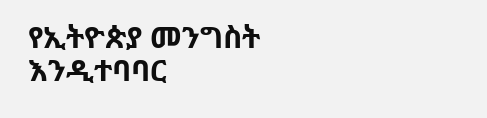የኢትዮጵያ መንግስት እንዲተባባር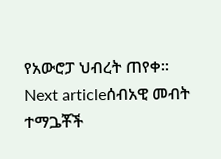የአውሮፓ ህብረት ጠየቀ፡፡
Next articleሰብአዊ መብት ተማጔቾች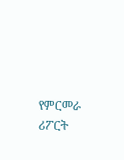የምርመራ ሪፖርት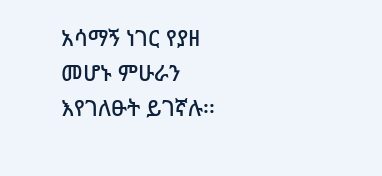አሳማኝ ነገር የያዘ መሆኑ ምሁራን እየገለፁት ይገኛሉ፡፡